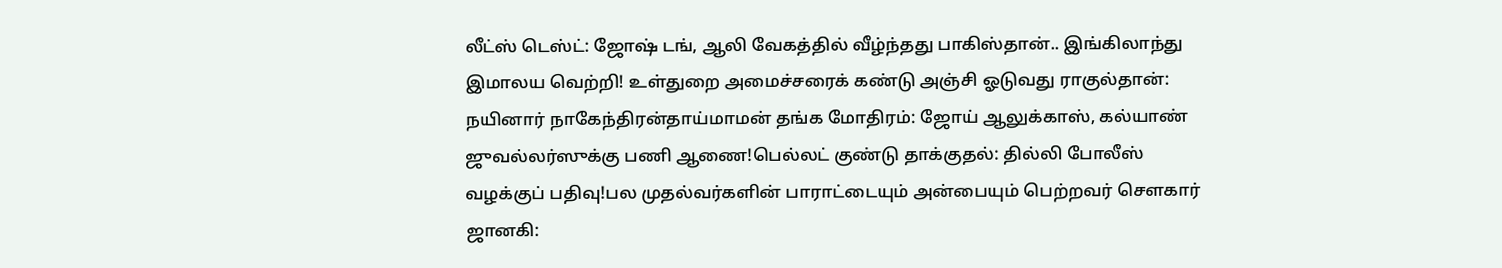லீட்ஸ் டெஸ்ட்: ஜோஷ் டங், ஆலி வேகத்தில் வீழ்ந்தது பாகிஸ்தான்.. இங்கிலாந்து இமாலய வெற்றி! உள்துறை அமைச்சரைக் கண்டு அஞ்சி ஓடுவது ராகுல்தான்: நயினார் நாகேந்திரன்தாய்மாமன் தங்க மோதிரம்: ஜோய் ஆலுக்காஸ், கல்யாண் ஜுவல்லர்ஸுக்கு பணி ஆணை!பெல்லட் குண்டு தாக்குதல்: தில்லி போலீஸ் வழக்குப் பதிவு!பல முதல்வர்களின் பாராட்டையும் அன்பையும் பெற்றவர் சௌகார் ஜானகி: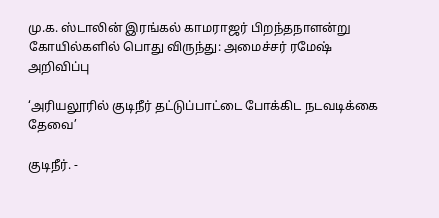மு.க. ஸ்டாலின் இரங்கல் காமராஜர் பிறந்தநாளன்று கோயில்களில் பொது விருந்து: அமைச்சர் ரமேஷ் அறிவிப்பு

‘அரியலூரில் குடிநீர் தட்டுப்பாட்டை போக்கிட நடவடிக்கை தேவை’

குடிநீர். -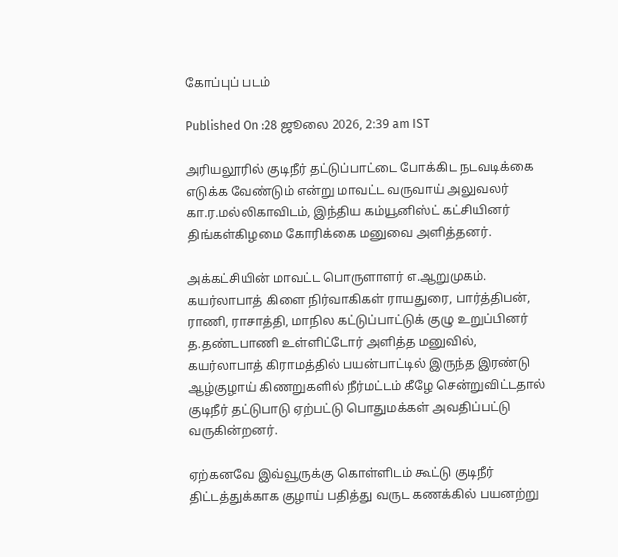கோப்புப் படம்

Published On :28 ஜூலை 2026, 2:39 am IST

அரியலூரில் குடிநீர் தட்டுப்பாட்டை போக்கிட நடவடிக்கை எடுக்க வேண்டும் என்று மாவட்ட வருவாய் அலுவலர் கா.ர.மல்லிகாவிடம், இந்திய கம்யூனிஸ்ட் கட்சியினர் திங்கள்கிழமை கோரிக்கை மனுவை அளித்தனர்.

அக்கட்சியின் மாவட்ட பொருளாளர் எ.ஆறுமுகம். கயர்லாபாத் கிளை நிர்வாகிகள் ராயதுரை, பார்த்திபன், ராணி, ராசாத்தி, மாநில கட்டுப்பாட்டுக் குழு உறுப்பினர் த.தண்டபாணி உள்ளிட்டோர் அளித்த மனுவில், கயர்லாபாத் கிராமத்தில் பயன்பாட்டில் இருந்த இரண்டு ஆழ்குழாய் கிணறுகளில் நீர்மட்டம் கீழே சென்றுவிட்டதால் குடிநீர் தட்டுபாடு ஏற்பட்டு பொதுமக்கள் அவதிப்பட்டு வருகின்றனர்.

ஏற்கனவே இவ்வூருக்கு கொள்ளிடம் கூட்டு குடிநீர் திட்டத்துக்காக குழாய் பதித்து வருட கணக்கில் பயனற்று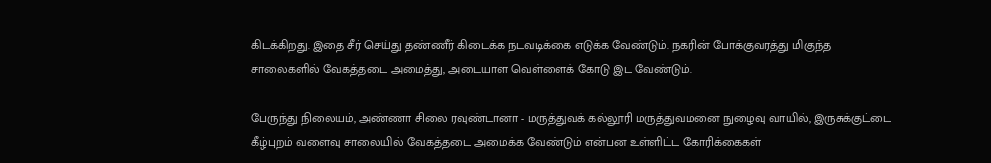கிடக்கிறது. இதை சீர் செய்து தண்ணீர் கிடைக்க நடவடிக்கை எடுக்க வேண்டும். நகரின் போக்குவரத்து மிகுந்த சாலைகளில் வேகத்தடை அமைத்து, அடையாள வெள்ளைக் கோடு இட வேண்டும்.

பேருந்து நிலையம், அண்ணா சிலை ரவுண்டானா - மருத்துவக் கல்லூரி மருத்துவமனை நுழைவு வாயில், இருசுக்குட்டை கீழ்புறம் வளைவு சாலையில் வேகத்தடை அமைக்க வேண்டும் என்பன உள்ளிட்ட கோரிக்கைகள்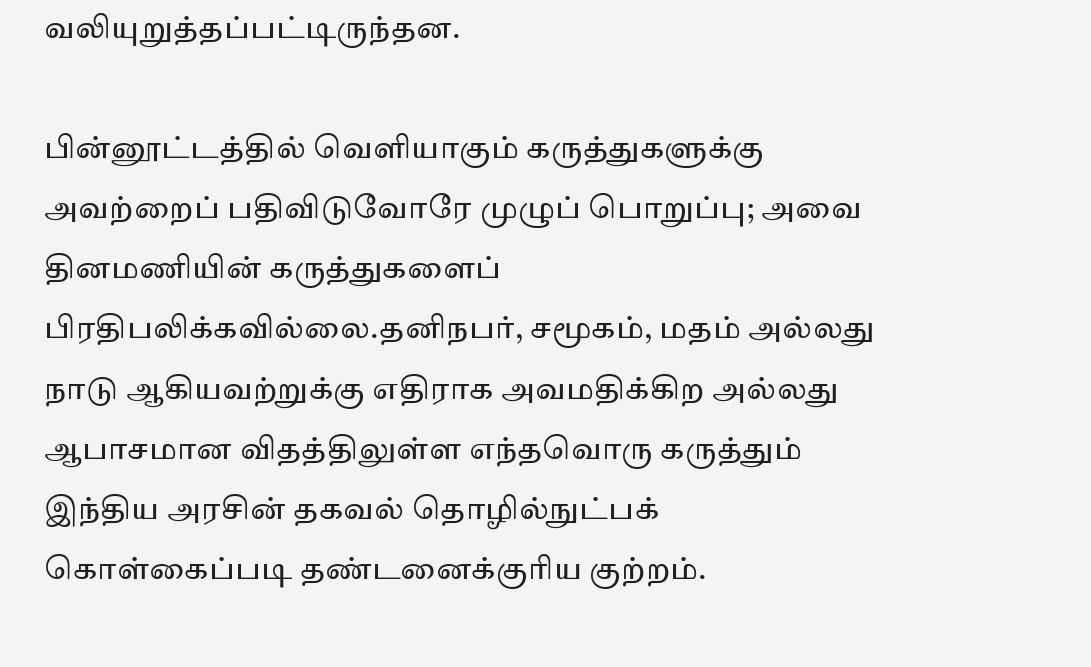வலியுறுத்தப்பட்டிருந்தன.

பின்னூட்டத்தில் வெளியாகும் கருத்துகளுக்கு அவற்றைப் பதிவிடுவோரே முழுப் பொறுப்பு; அவை தினமணியின் கருத்துகளைப் பிரதிபலிக்கவில்லை.தனிநபர், சமூகம், மதம் அல்லது நாடு ஆகியவற்றுக்கு எதிராக அவமதிக்கிற அல்லது ஆபாசமான விதத்திலுள்ள எந்தவொரு கருத்தும் இந்திய அரசின் தகவல் தொழில்நுட்பக் கொள்கைப்படி தண்டனைக்குரிய குற்றம்.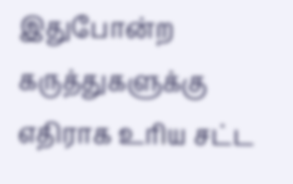இதுபோன்ற கருத்துகளுக்கு எதிராக உரிய சட்ட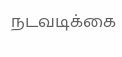நடவடிக்கை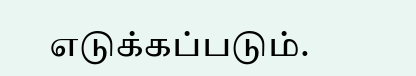எடுக்கப்படும்.